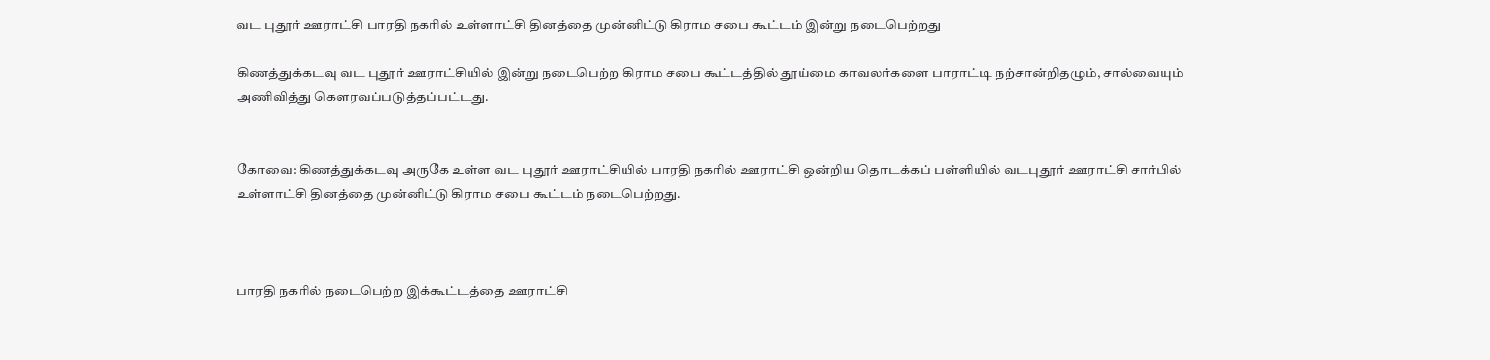வட புதூர் ஊராட்சி பாரதி நகரில் உள்ளாட்சி தினத்தை முன்னிட்டு கிராம சபை கூட்டம் இன்று நடைபெற்றது

கிணத்துக்கடவு வட புதூர் ஊராட்சியில் இன்று நடைபெற்ற கிராம சபை கூட்டத்தில் தூய்மை காவலர்களை பாராட்டி நற்சான்றிதழும், சால்வையும் அணிவித்து கௌரவப்படுத்தப்பட்டது.


கோவை: கிணத்துக்கடவு அருகே உள்ள வட புதூர் ஊராட்சியில் பாரதி நகரில் ஊராட்சி ஒன்றிய தொடக்கப் பள்ளியில் வடபுதூர் ஊராட்சி சார்பில் உள்ளாட்சி தினத்தை முன்னிட்டு கிராம சபை கூட்டம் நடைபெற்றது.



பாரதி நகரில் நடைபெற்ற இக்கூட்டத்தை ஊராட்சி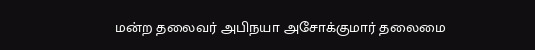மன்ற தலைவர் அபிநயா அசோக்குமார் தலைமை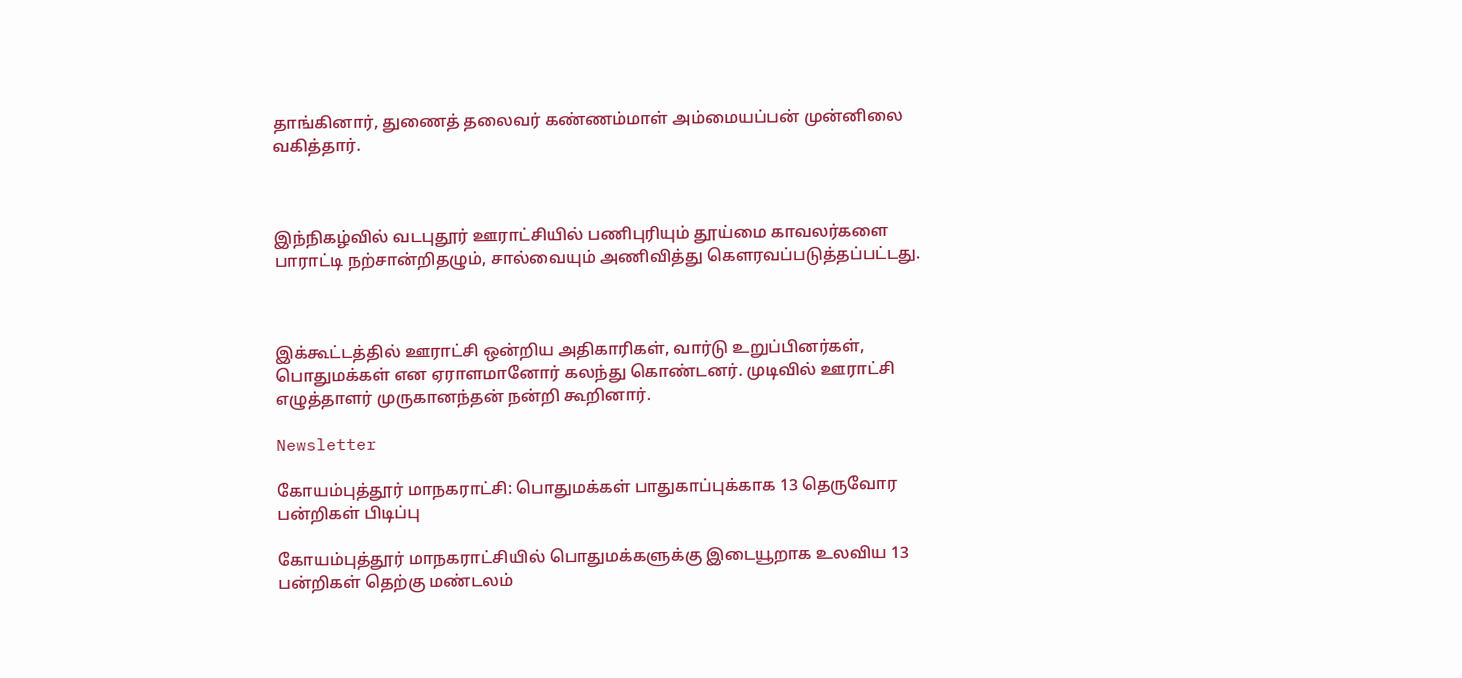தாங்கினார், துணைத் தலைவர் கண்ணம்மாள் அம்மையப்பன் முன்னிலை வகித்தார்.



இந்நிகழ்வில் வடபுதூர் ஊராட்சியில் பணிபுரியும் தூய்மை காவலர்களை பாராட்டி நற்சான்றிதழும், சால்வையும் அணிவித்து கௌரவப்படுத்தப்பட்டது.



இக்கூட்டத்தில் ஊராட்சி ஒன்றிய அதிகாரிகள், வார்டு உறுப்பினர்கள், பொதுமக்கள் என ஏராளமானோர் கலந்து கொண்டனர். முடிவில் ஊராட்சி எழுத்தாளர் முருகானந்தன் நன்றி கூறினார்.

Newsletter

கோயம்புத்தூர் மாநகராட்சி: பொதுமக்கள் பாதுகாப்புக்காக 13 தெருவோர பன்றிகள் பிடிப்பு

கோயம்புத்தூர் மாநகராட்சியில் பொதுமக்களுக்கு இடையூறாக உலவிய 13 பன்றிகள் தெற்கு மண்டலம்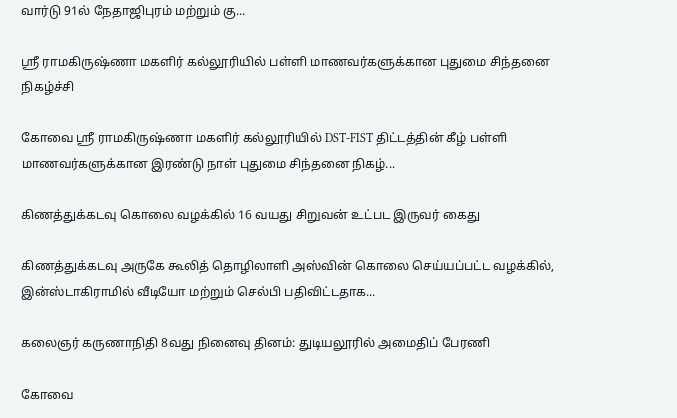வார்டு 91ல் நேதாஜிபுரம் மற்றும் கு...

ஸ்ரீ ராமகிருஷ்ணா மகளிர் கல்லூரியில் பள்ளி மாணவர்களுக்கான புதுமை சிந்தனை நிகழ்ச்சி

கோவை ஸ்ரீ ராமகிருஷ்ணா மகளிர் கல்லூரியில் DST-FIST திட்டத்தின் கீழ் பள்ளி மாணவர்களுக்கான இரண்டு நாள் புதுமை சிந்தனை நிகழ்...

கிணத்துக்கடவு கொலை வழக்கில் 16 வயது சிறுவன் உட்பட இருவர் கைது

கிணத்துக்கடவு அருகே கூலித் தொழிலாளி அஸ்வின் கொலை செய்யப்பட்ட வழக்கில், இன்ஸ்டாகிராமில் வீடியோ மற்றும் செல்பி பதிவிட்டதாக...

கலைஞர் கருணாநிதி 8வது நினைவு தினம்: துடியலூரில் அமைதிப் பேரணி

கோவை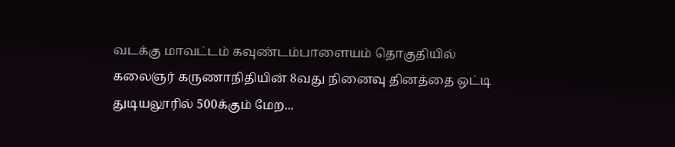வடக்கு மாவட்டம் கவுண்டம்பாளையம் தொகுதியில் கலைஞர் கருணாநிதியின் 8வது நினைவு தினத்தை ஒட்டி துடியலூரில் 500க்கும் மேற...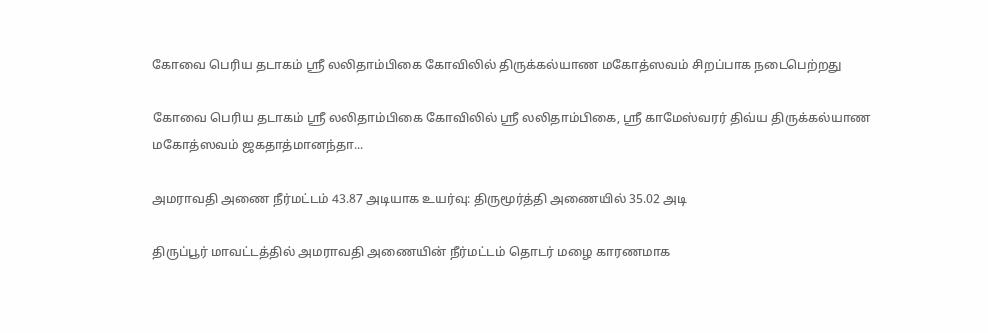கோவை பெரிய தடாகம் ஸ்ரீ லலிதாம்பிகை கோவிலில் திருக்கல்யாண மகோத்ஸவம் சிறப்பாக நடைபெற்றது

கோவை பெரிய தடாகம் ஸ்ரீ லலிதாம்பிகை கோவிலில் ஸ்ரீ லலிதாம்பிகை, ஸ்ரீ காமேஸ்வரர் திவ்ய திருக்கல்யாண மகோத்ஸவம் ஜகதாத்மானந்தா...

அமராவதி அணை நீர்மட்டம் 43.87 அடியாக உயர்வு: திருமூர்த்தி அணையில் 35.02 அடி

திருப்பூர் மாவட்டத்தில் அமராவதி அணையின் நீர்மட்டம் தொடர் மழை காரணமாக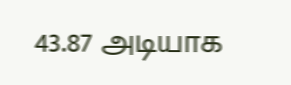43.87 அடியாக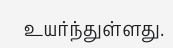உயர்ந்துள்ளது.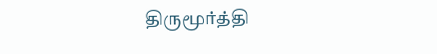திருமூர்த்தி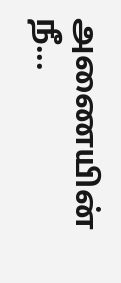அணையின் நீ...